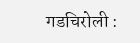गडचिरोली :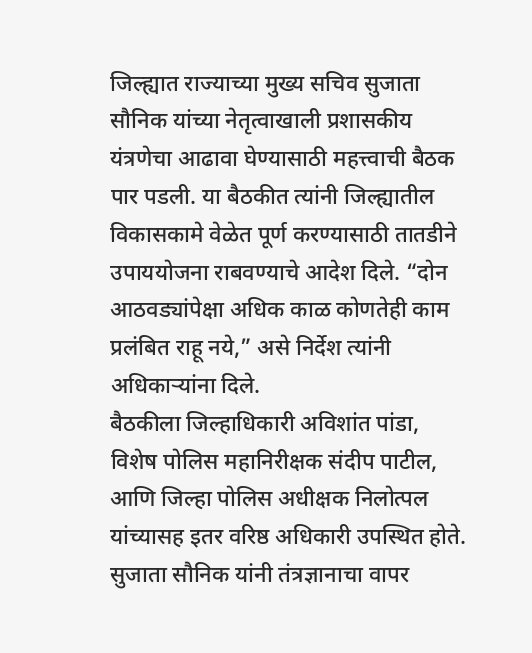जिल्ह्यात राज्याच्या मुख्य सचिव सुजाता सौनिक यांच्या नेतृत्वाखाली प्रशासकीय यंत्रणेचा आढावा घेण्यासाठी महत्त्वाची बैठक पार पडली. या बैठकीत त्यांनी जिल्ह्यातील विकासकामे वेळेत पूर्ण करण्यासाठी तातडीने उपाययोजना राबवण्याचे आदेश दिले. “दोन आठवड्यांपेक्षा अधिक काळ कोणतेही काम प्रलंबित राहू नये,” असे निर्देश त्यांनी अधिकाऱ्यांना दिले.
बैठकीला जिल्हाधिकारी अविशांत पांडा, विशेष पोलिस महानिरीक्षक संदीप पाटील, आणि जिल्हा पोलिस अधीक्षक निलोत्पल यांच्यासह इतर वरिष्ठ अधिकारी उपस्थित होते. सुजाता सौनिक यांनी तंत्रज्ञानाचा वापर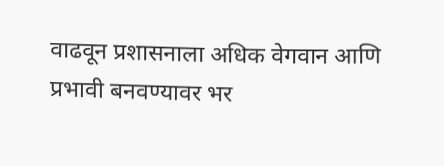वाढवून प्रशासनाला अधिक वेगवान आणि प्रभावी बनवण्यावर भर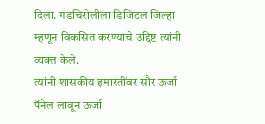दिला. गडचिरोलीला डिजिटल जिल्हा म्हणून विकसित करण्याचे उद्दिष्ट त्यांनी व्यक्त केले.
त्यांनी शासकीय इमारतींवर सौर ऊर्जा पॅनेल लावून ऊर्जा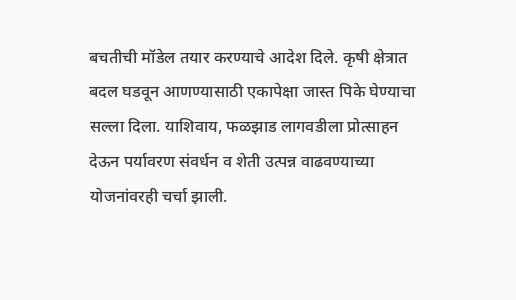बचतीची मॉडेल तयार करण्याचे आदेश दिले. कृषी क्षेत्रात बदल घडवून आणण्यासाठी एकापेक्षा जास्त पिके घेण्याचा सल्ला दिला. याशिवाय, फळझाड लागवडीला प्रोत्साहन देऊन पर्यावरण संवर्धन व शेती उत्पन्न वाढवण्याच्या योजनांवरही चर्चा झाली.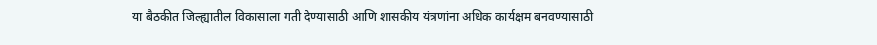या बैठकीत जिल्ह्यातील विकासाला गती देण्यासाठी आणि शासकीय यंत्रणांना अधिक कार्यक्षम बनवण्यासाठी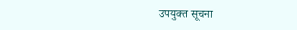उपयुक्त सूचना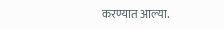करण्यात आल्या.